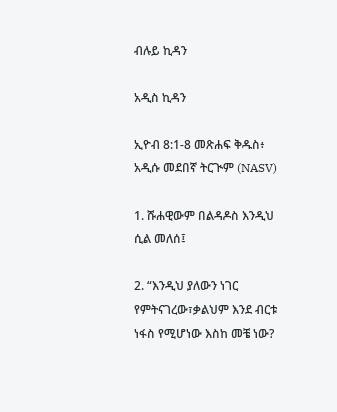ብሉይ ኪዳን

አዲስ ኪዳን

ኢዮብ 8:1-8 መጽሐፍ ቅዱስ፥ አዲሱ መደበኛ ትርጒም (NASV)

1. ሹሐዊውም በልዳዶስ እንዲህ ሲል መለሰ፤

2. “እንዲህ ያለውን ነገር የምትናገረው፣ቃልህም እንደ ብርቱ ነፋስ የሚሆነው እስከ መቼ ነው?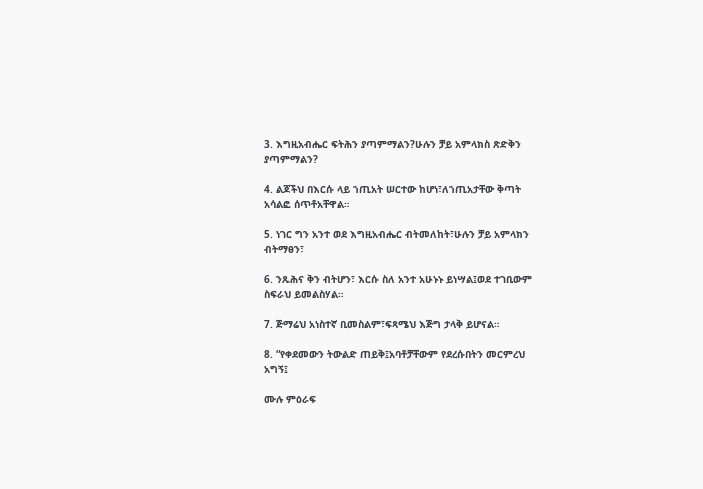3. እግዚአብሔር ፍትሕን ያጣምማልን?ሁሉን ቻይ አምላክስ ጽድቅን ያጣምማልን?

4. ልጆችህ በእርሱ ላይ ኀጢአት ሠርተው ከሆነ፣ለኀጢአታቸው ቅጣት አሳልፎ ሰጥቶአቸዋል።

5. ነገር ግን አንተ ወደ እግዚአብሔር ብትመለከት፣ሁሉን ቻይ አምላክን ብትማፀን፣

6. ንጹሕና ቅን ብትሆን፣ እርሱ ስለ አንተ አሁኑኑ ይነሣል፤ወደ ተገቢውም ስፍራህ ይመልስሃል።

7. ጅማሬህ አነስተኛ ቢመስልም፣ፍጻሜህ እጅግ ታላቅ ይሆናል።

8. “የቀደመውን ትውልድ ጠይቅ፤አባቶቻቸውም የደረሱበትን መርምረህ አግኝ፤

ሙሉ ምዕራፍ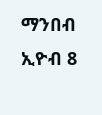ማንበብ ኢዮብ 8